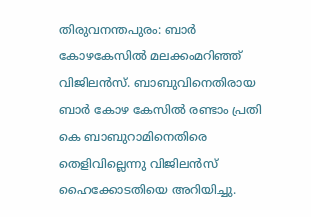തിരുവനന്തപുരം: ബാര്‍ കോഴകേസില്‍ മലക്കംമറിഞ്ഞ് വിജിലന്‍സ്. ബാബുവിനെതിരായ ബാർ കോഴ കേസില്‍ രണ്ടാം പ്രതി കെ ബാബുറാമിനെതിരെ തെളിവില്ലെന്നു വിജിലൻസ് ഹൈക്കോടതിയെ അറിയിച്ചു.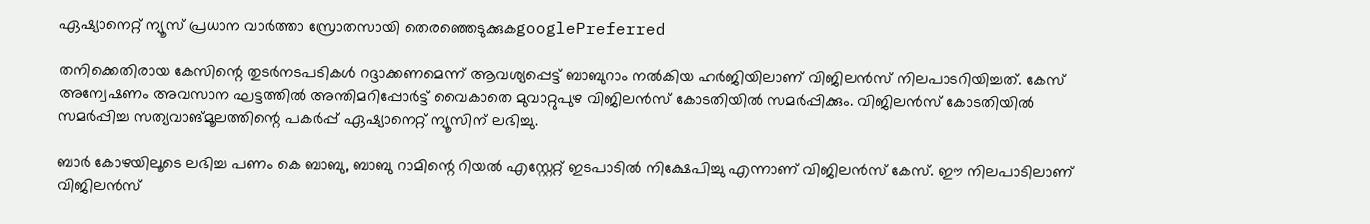ഏഷ്യാനെറ്റ് ന്യൂസ് പ്രധാന വാർത്താ സ്രോതസായി തെരഞ്ഞെടുക്കുകgooglePreferred

തനിക്കെതിരായ കേസിന്റെ തുടർനടപടികൾ റദ്ദാക്കണമെന്ന് ആവശ്യപ്പെട്ട് ബാബുറാം നൽകിയ ഹർജിയിലാണ് വിജിലൻസ് നിലപാടറിയിച്ചത്. കേസ് അന്വേഷണം അവസാന ഘട്ടത്തിൽ അന്തിമറിപ്പോർട്ട്‌ വൈകാതെ മുവാറ്റുപുഴ വിജിലൻസ് കോടതിയിൽ സമർപ്പിക്കും. വിജിലൻസ് കോടതിയിൽ സമർപ്പിച്ച സത്യവാങ്മൂലത്തിന്റെ പകർപ്പ് ഏഷ്യാനെറ്റ്‌ ന്യൂസിന് ലഭിച്ചു.

ബാർ കോഴയിലൂടെ ലഭിച്ച പണം കെ ബാബു, ബാബു റാമിന്റെ റിയൽ എസ്റ്റേറ്റ്‌ ഇടപാടിൽ നിക്ഷേപിച്ചു എന്നാണ് വിജിലൻസ് കേസ്. ഈ നിലപാടിലാണ് വിജിലൻസ്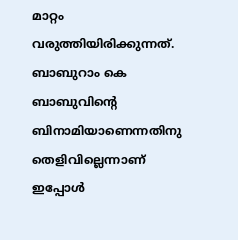മാറ്റം വരുത്തിയിരിക്കുന്നത്. ബാബുറാം കെ ബാബുവിന്റെ ബിനാമിയാണെന്നതിനു തെളിവില്ലെന്നാണ് ഇപ്പോള്‍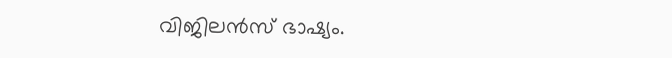വിജിലൻസ് ഭാഷ്യം.